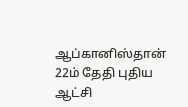ஆப்கானிஸ்தான் 22ம் தேதி புதிய ஆட்சி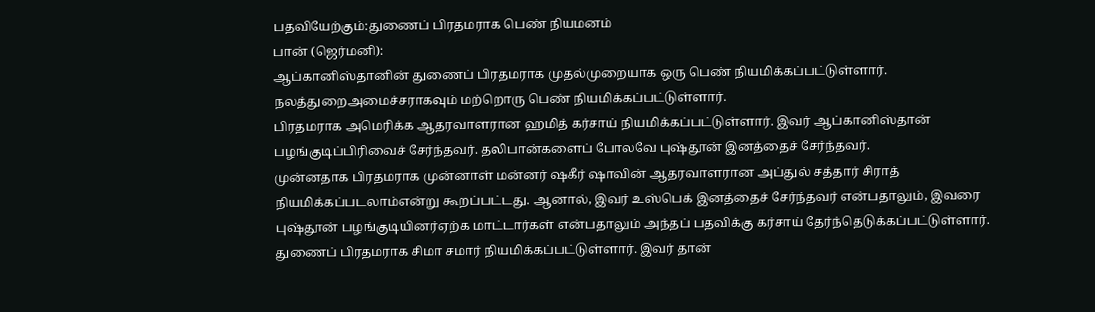பதவியேற்கும்:துணைப் பிரதமராக பெண் நியமனம்
பான் (ஜெர்மனி):
ஆப்கானிஸ்தானின் துணைப் பிரதமராக முதல்முறையாக ஒரு பெண் நியமிக்கப்பட்டுள்ளார். நலத்துறைஅமைச்சராகவும் மற்றொரு பெண் நியமிக்கப்பட்டுள்ளார்.
பிரதமராக அமெரிக்க ஆதரவாளரான ஹமித் கர்சாய் நியமிக்கப்பட்டுள்ளார். இவர் ஆப்கானிஸ்தான் பழங்குடிப்பிரிவைச் சேர்ந்தவர். தலிபான்களைப் போலவே புஷ்தூன் இனத்தைச் சேர்ந்தவர்.
முன்னதாக பிரதமராக முன்னாள் மன்னர் ஷகீர் ஷாவின் ஆதரவாளரான அப்துல் சத்தார் சிராத் நியமிக்கப்படலாம்என்று கூறப்பட்டது. ஆனால், இவர் உஸ்பெக் இனத்தைச் சேர்ந்தவர் என்பதாலும், இவரை புஷ்தூன் பழங்குடியினர்ஏற்க மாட்டார்கள் என்பதாலும் அந்தப் பதவிக்கு கர்சாய் தேர்ந்தெடுக்கப்பட்டுள்ளார்.
துணைப் பிரதமராக சிமா சமார் நியமிக்கப்பட்டுள்ளார். இவர் தான்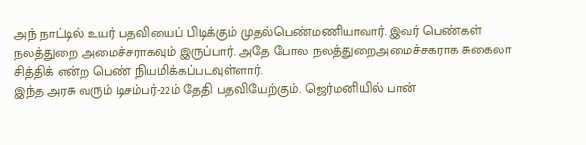அந் நாட்டில் உயர் பதவியைப் பிடிக்கும் முதல்பெண்மணியாவார். இவர் பெண்கள் நலத்துறை அமைச்சராகவும் இருப்பார். அதே போல நலத்துறைஅமைச்சகராக சுகைலா சித்திக் என்ற பெண் நியமிக்கப்படவுள்ளார்.
இந்த அரசு வரும் டிசம்பர்-22ம் தேதி பதவியேற்கும். ஜெர்மனியில் பான்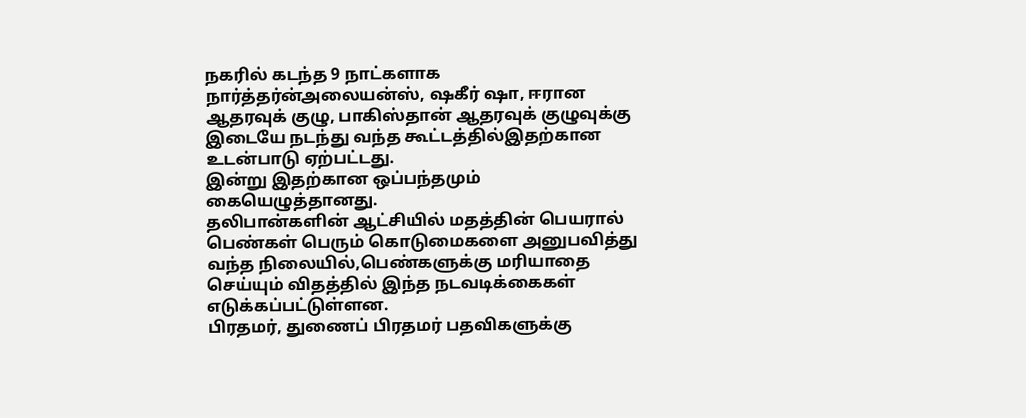நகரில் கடந்த 9 நாட்களாக நார்த்தர்ன்அலையன்ஸ், ஷகீர் ஷா, ஈரான ஆதரவுக் குழு, பாகிஸ்தான் ஆதரவுக் குழுவுக்கு இடையே நடந்து வந்த கூட்டத்தில்இதற்கான உடன்பாடு ஏற்பட்டது.
இன்று இதற்கான ஒப்பந்தமும் கையெழுத்தானது.
தலிபான்களின் ஆட்சியில் மதத்தின் பெயரால் பெண்கள் பெரும் கொடுமைகளை அனுபவித்து வந்த நிலையில்,பெண்களுக்கு மரியாதை செய்யும் விதத்தில் இந்த நடவடிக்கைகள் எடுக்கப்பட்டுள்ளன.
பிரதமர், துணைப் பிரதமர் பதவிகளுக்கு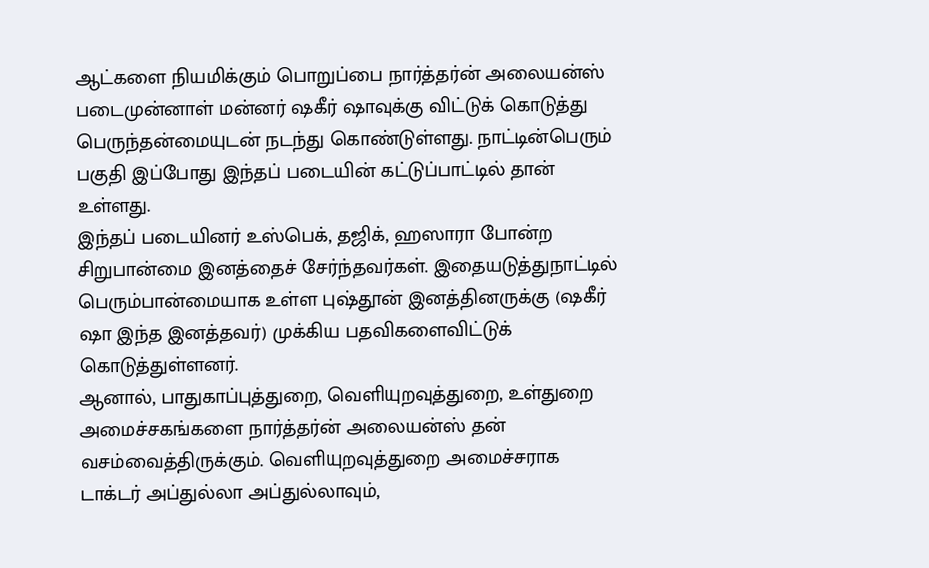ஆட்களை நியமிக்கும் பொறுப்பை நார்த்தர்ன் அலையன்ஸ் படைமுன்னாள் மன்னர் ஷகீர் ஷாவுக்கு விட்டுக் கொடுத்து பெருந்தன்மையுடன் நடந்து கொண்டுள்ளது. நாட்டின்பெரும் பகுதி இப்போது இந்தப் படையின் கட்டுப்பாட்டில் தான் உள்ளது.
இந்தப் படையினர் உஸ்பெக், தஜிக், ஹஸாரா போன்ற சிறுபான்மை இனத்தைச் சேர்ந்தவர்கள். இதையடுத்துநாட்டில் பெரும்பான்மையாக உள்ள புஷ்தூன் இனத்தினருக்கு (ஷகீர் ஷா இந்த இனத்தவர்) முக்கிய பதவிகளைவிட்டுக் கொடுத்துள்ளனர்.
ஆனால், பாதுகாப்புத்துறை, வெளியுறவுத்துறை, உள்துறை அமைச்சகங்களை நார்த்தர்ன் அலையன்ஸ் தன் வசம்வைத்திருக்கும். வெளியுறவுத்துறை அமைச்சராக டாக்டர் அப்துல்லா அப்துல்லாவும்,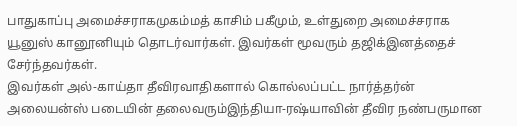பாதுகாப்பு அமைச்சராகமுகம்மத் காசிம் பகீமும், உள்துறை அமைச்சராக யூனுஸ் கானூனியும் தொடர்வார்கள். இவர்கள் மூவரும் தஜிக்இனத்தைச் சேர்ந்தவர்கள்.
இவர்கள் அல்-காய்தா தீவிரவாதிகளால் கொல்லப்பட்ட நார்த்தர்ன் அலையன்ஸ் படையின் தலைவரும்இந்தியா-ரஷ்யாவின் தீவிர நண்பருமான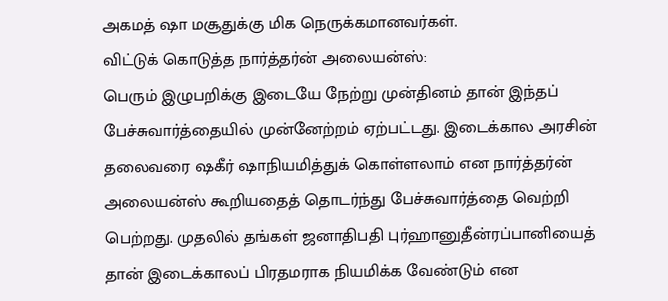அகமத் ஷா மசூதுக்கு மிக நெருக்கமானவர்கள்.
விட்டுக் கொடுத்த நார்த்தர்ன் அலையன்ஸ்:
பெரும் இழுபறிக்கு இடையே நேற்று முன்தினம் தான் இந்தப் பேச்சுவார்த்தையில் முன்னேற்றம் ஏற்பட்டது. இடைக்கால அரசின் தலைவரை ஷகீர் ஷாநியமித்துக் கொள்ளலாம் என நார்த்தர்ன் அலையன்ஸ் கூறியதைத் தொடர்ந்து பேச்சுவார்த்தை வெற்றி பெற்றது. முதலில் தங்கள் ஜனாதிபதி புர்ஹானுதீன்ரப்பானியைத் தான் இடைக்காலப் பிரதமராக நியமிக்க வேண்டும் என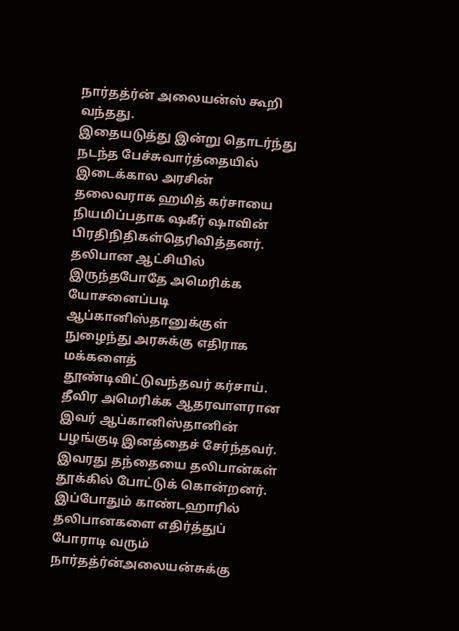நார்தத்ர்ன் அலையன்ஸ் கூறி வந்தது.
இதையடுத்து இன்று தொடர்ந்து நடந்த பேச்சுவார்த்தையில் இடைக்கால அரசின் தலைவராக ஹமித் கர்சாயை நியமிப்பதாக ஷகீர் ஷாவின் பிரதிநிதிகள்தெரிவித்தனர். தலிபான ஆட்சியில் இருந்தபோதே அமெரிக்க யோசனைப்படி ஆப்கானிஸ்தானுக்குள் நுழைந்து அரசுக்கு எதிராக மக்களைத் தூண்டிவிட்டுவந்தவர் கர்சாய். தீவிர அமெரிக்க ஆதரவாளரான இவர் ஆப்கானிஸ்தானின் பழங்குடி இனத்தைச் சேர்ந்தவர்.
இவரது தந்தையை தலிபான்கள் தூக்கில் போட்டுக் கொன்றனர். இப்போதும் காண்டஹாரில் தலிபானகளை எதிர்த்துப் போராடி வரும் நார்தத்ர்ன்அலையன்சுக்கு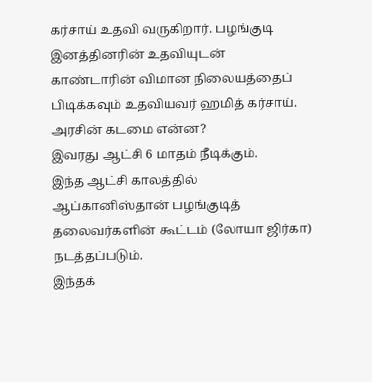கர்சாய் உதவி வருகிறார். பழங்குடி இனத்தினரின் உதவியுடன் காண்டாரின் விமான நிலையத்தைப் பிடிக்கவும் உதவியவர் ஹமித் கர்சாய்.
அரசின் கடமை என்ன?
இவரது ஆட்சி 6 மாதம் நீடிக்கும்.
இந்த ஆட்சி காலத்தில் ஆப்கானிஸ்தான் பழங்குடித் தலைவர்களின் கூட்டம் (லோயா ஜிர்கா) நடத்தப்படும்.
இந்தக்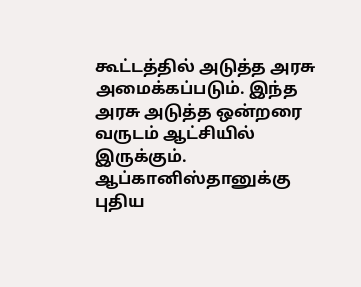கூட்டத்தில் அடுத்த அரசு அமைக்கப்படும். இந்த அரசு அடுத்த ஒன்றரை வருடம் ஆட்சியில் இருக்கும். ஆப்கானிஸ்தானுக்கு புதிய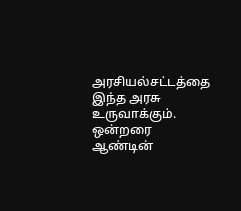அரசியல்சட்டத்தை இந்த அரசு உருவாக்கும். ஒன்றரை ஆண்டின்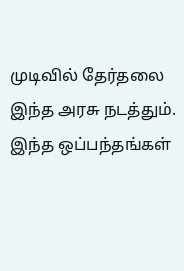முடிவில் தேர்தலை இந்த அரசு நடத்தும்.
இந்த ஒப்பந்தங்கள்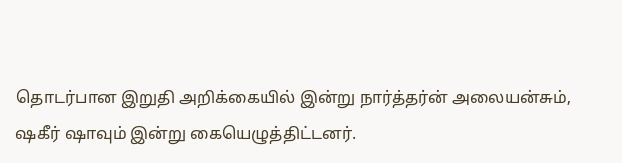தொடர்பான இறுதி அறிக்கையில் இன்று நார்த்தர்ன் அலையன்சும், ஷகீர் ஷாவும் இன்று கையெழுத்திட்டனர்.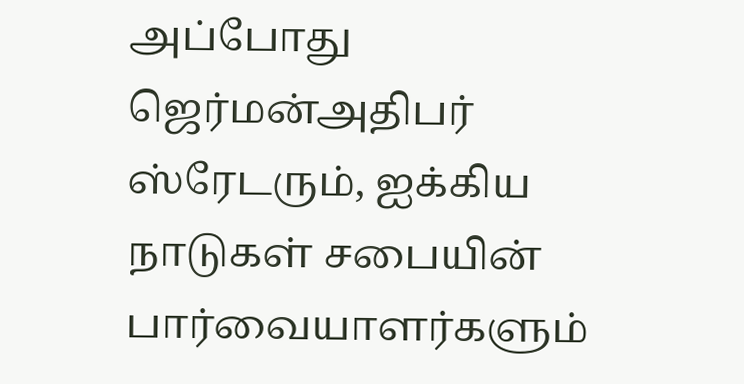அப்போது ஜெர்மன்அதிபர் ஸ்ரேடரும், ஐக்கிய நாடுகள் சபையின் பார்வையாளர்களும்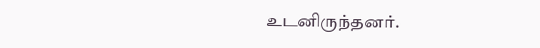உடனிருந்தனர்.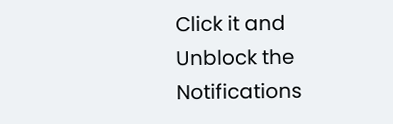Click it and Unblock the Notifications